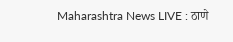Maharashtra News LIVE : ठाणे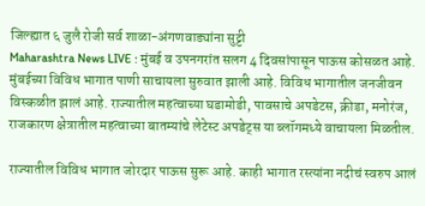जिल्ह्यात ६ जुलै रोजी सर्व शाळा-अंगणवाड्यांना सुट्टी
Maharashtra News LIVE : मुंबई व उपनगरांत सलग 4 दिवसांपासून पाऊस कोसळत आहे. मुंबईच्या विविध भागात पाणी साचायला सुरुवात झाली आहे. विविध भागातील जनजीवन विस्कळीत झालं आहे. राज्यातील महत्वाच्या घडामोडी, पावसाचे अपडेटस, क्रीडा, मनोरंज, राजकारण क्षेत्रातील महत्वाच्या बातम्यांचे लेटेस्ट अपडेट्स या ब्लॉगमध्ये वाचायला मिळतील.

राज्यातील विविध भागात जोरदार पाऊस सुरू आहे. काही भागात रस्त्यांना नदीचं स्वरुप आलं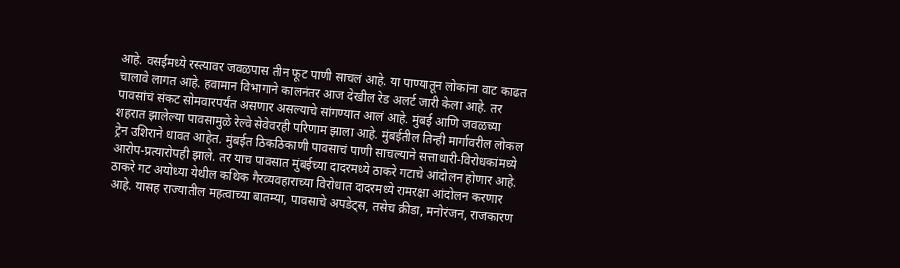आहे. वसईमध्ये रस्त्यावर जवळपास तीन फूट पाणी साचलं आहे. या पाण्यातून लोकांना वाट काढत चालावे लागत आहे. हवामान विभागाने कालनंतर आज देखील रेड अलर्ट जारी केला आहे. तर पावसांचं संकट सोमवारपर्यंत असणार असल्याचे सांगण्यात आलं आहे. मुंबई आणि जवळच्या शहरात झालेल्या पावसामुळे रेल्वे सेवेवरही परिणाम झाला आहे. मुंबईतील तिन्ही मार्गावरील लोकल ट्रेन उशिराने धावत आहेत. मुंबईत ठिकठिकाणी पावसाचं पाणी साचल्याने सत्ताधारी-विरोधकांमध्ये आरोप-प्रत्यारोपही झाले. तर याच पावसात मुंबईच्या दादरमध्ये ठाकरे गटाचे आंदोलन होणार आहे. ठाकरे गट अयोध्या येथील कथिक गैरव्यवहाराच्या विरोधात दादरमध्ये रामरक्षा आंदोलन करणार आहे. यासह राज्यातील महत्वाच्या बातम्या, पावसाचे अपडेट्स, तसेच क्रीडा, मनोरंजन, राजकारण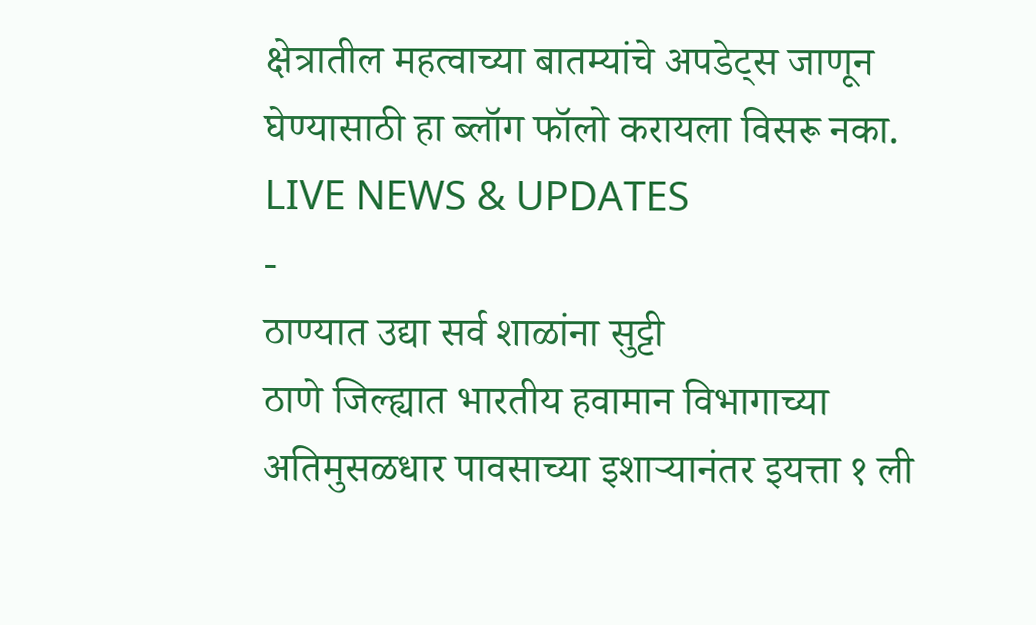क्षेत्रातील महत्वाच्या बातम्यांचे अपडेट्स जाणून घेण्यासाठी हा ब्लॉग फॉलो करायला विसरू नका.
LIVE NEWS & UPDATES
-
ठाण्यात उद्या सर्व शाळांना सुट्टी
ठाणे जिल्ह्यात भारतीय हवामान विभागाच्या अतिमुसळधार पावसाच्या इशाऱ्यानंतर इयत्ता १ ली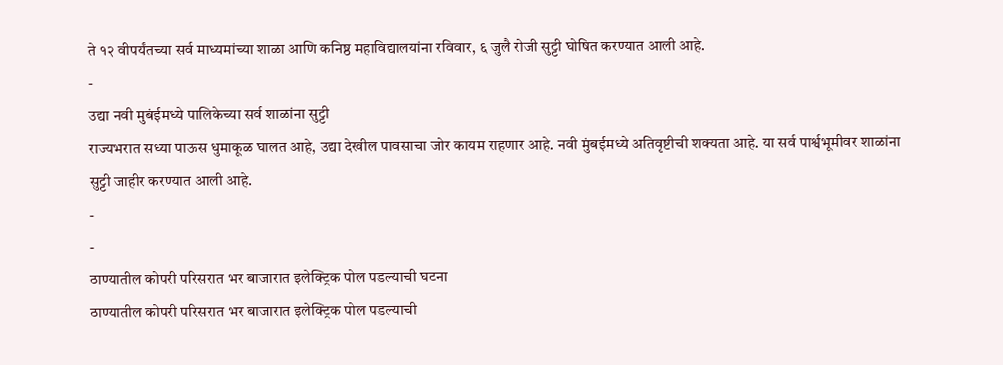ते १२ वीपर्यंतच्या सर्व माध्यमांच्या शाळा आणि कनिष्ठ महाविद्यालयांना रविवार, ६ जुलै रोजी सुट्टी घोषित करण्यात आली आहे.
-
उद्या नवी मुबंईमध्ये पालिकेच्या सर्व शाळांना सुट्टी
राज्यभरात सध्या पाऊस धुमाकूळ घालत आहे, उद्या देखील पावसाचा जोर कायम राहणार आहे. नवी मुंबईमध्ये अतिवृष्टीची शक्यता आहे. या सर्व पार्श्वभूमीवर शाळांना सुट्टी जाहीर करण्यात आली आहे.
-
-
ठाण्यातील कोपरी परिसरात भर बाजारात इलेक्ट्रिक पोल पडल्याची घटना
ठाण्यातील कोपरी परिसरात भर बाजारात इलेक्ट्रिक पोल पडल्याची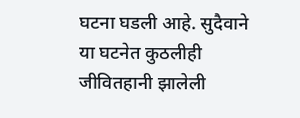घटना घडली आहे. सुदैवाने या घटनेत कुठलीही जीवितहानी झालेली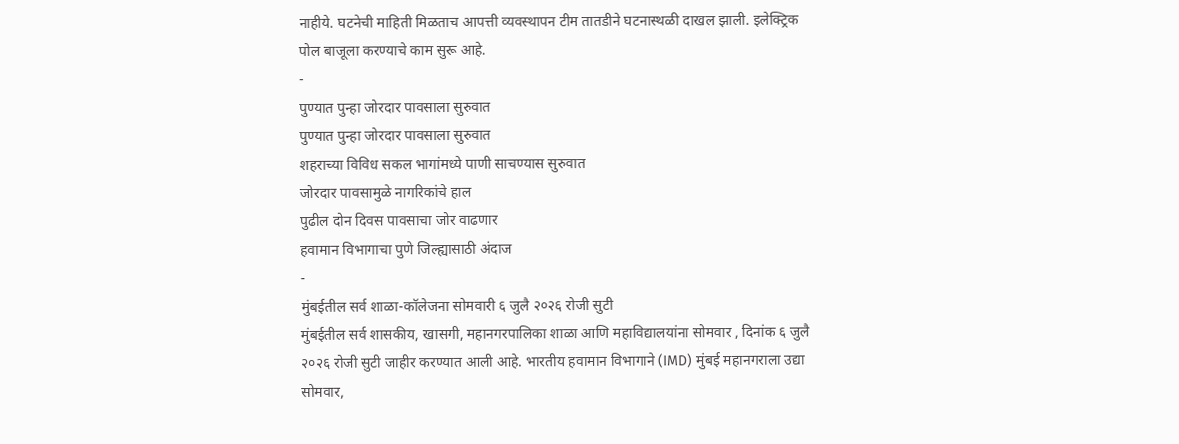नाहीये. घटनेची माहिती मिळताच आपत्ती व्यवस्थापन टीम तातडीने घटनास्थळी दाखल झाली. इलेक्ट्रिक पोल बाजूला करण्याचे काम सुरू आहे.
-
पुण्यात पुन्हा जोरदार पावसाला सुरुवात
पुण्यात पुन्हा जोरदार पावसाला सुरुवात
शहराच्या विविध सकल भागांमध्ये पाणी साचण्यास सुरुवात
जोरदार पावसामुळे नागरिकांचे हाल
पुढील दोन दिवस पावसाचा जोर वाढणार
हवामान विभागाचा पुणे जिल्ह्यासाठी अंदाज
-
मुंबईतील सर्व शाळा-कॉलेजना सोमवारी ६ जुलै २०२६ रोजी सुटी
मुंबईतील सर्व शासकीय, खासगी, महानगरपालिका शाळा आणि महाविद्यालयांना सोमवार , दिनांक ६ जुलै २०२६ रोजी सुटी जाहीर करण्यात आली आहे. भारतीय हवामान विभागाने (IMD) मुंबई महानगराला उद्या सोमवार,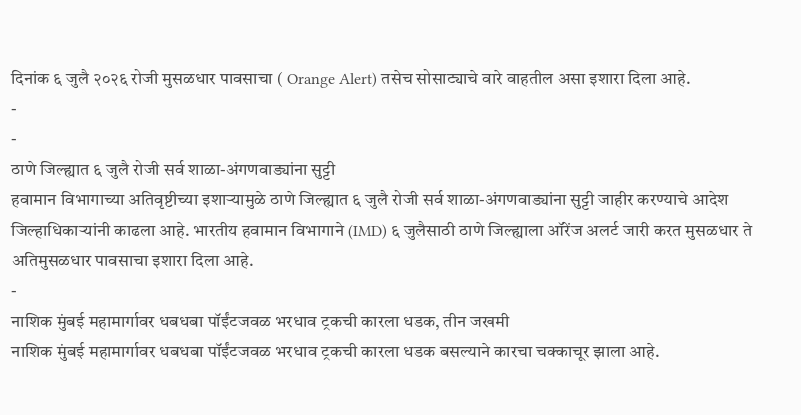दिनांक ६ जुलै २०२६ रोजी मुसळधार पावसाचा ( Orange Alert) तसेच सोसाट्याचे वारे वाहतील असा इशारा दिला आहे.
-
-
ठाणे जिल्ह्यात ६ जुलै रोजी सर्व शाळा-अंगणवाड्यांना सुट्टी
हवामान विभागाच्या अतिवृष्टीच्या इशाऱ्यामुळे ठाणे जिल्ह्यात ६ जुलै रोजी सर्व शाळा-अंगणवाड्यांना सुट्टी जाहीर करण्याचे आदेश जिल्हाधिकाऱ्यांनी काढला आहे. भारतीय हवामान विभागाने (IMD) ६ जुलैसाठी ठाणे जिल्ह्याला ऑरेंज अलर्ट जारी करत मुसळधार ते अतिमुसळधार पावसाचा इशारा दिला आहे.
-
नाशिक मुंबई महामार्गावर धबधबा पॉईंटजवळ भरधाव ट्रकची कारला धडक, तीन जखमी
नाशिक मुंबई महामार्गावर धबधबा पॉईंटजवळ भरधाव ट्रकची कारला धडक बसल्याने कारचा चक्काचूर झाला आहे.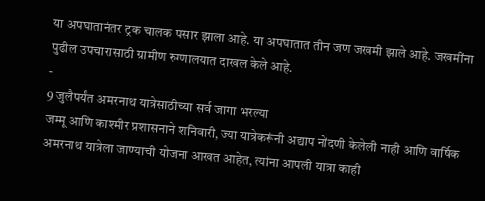या अपघातानंतर ट्रक चालक पसार झाला आहे. या अपघातात तीन जण जखमी झाले आहे. जखमींना पुढील उपचारासाठी ग्रामीण रुग्णालयात दाखल केले आहे.
-
9 जुलैपर्यंत अमरनाथ यात्रेसाठीच्या सर्व जागा भरल्या
जम्मू आणि काश्मीर प्रशासनाने शनिवारी, ज्या यात्रेकरूंनी अद्याप नोंदणी केलेली नाही आणि वार्षिक अमरनाथ यात्रेला जाण्याची योजना आखत आहेत, त्यांना आपली यात्रा काही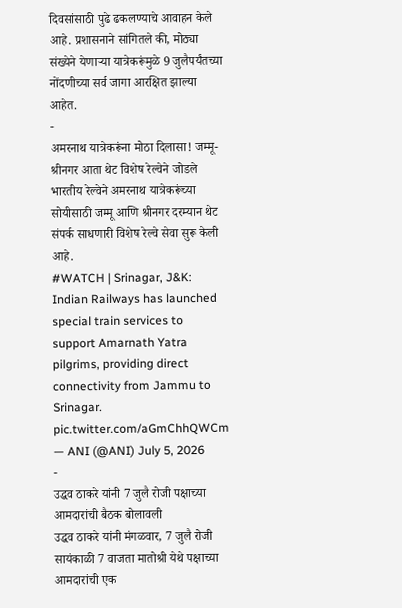दिवसांसाठी पुढे ढकलण्याचे आवाहन केले आहे. प्रशासनाने सांगितले की, मोठ्या संख्येने येणाऱ्या यात्रेकरूंमुळे 9 जुलैपर्यंतच्या नोंदणीच्या सर्व जागा आरक्षित झाल्या आहेत.
-
अमरनाथ यात्रेकरूंना मोठा दिलासा! जम्मू-श्रीनगर आता थेट विशेष रेल्वेने जोडले
भारतीय रेल्वेने अमरनाथ यात्रेकरूंच्या सोयीसाठी जम्मू आणि श्रीनगर दरम्यान थेट संपर्क साधणारी विशेष रेल्वे सेवा सुरू केली आहे.
#WATCH | Srinagar, J&K: Indian Railways has launched special train services to support Amarnath Yatra pilgrims, providing direct connectivity from Jammu to Srinagar. pic.twitter.com/aGmChhQWCm
— ANI (@ANI) July 5, 2026
-
उद्धव ठाकरे यांनी 7 जुलै रोजी पक्षाच्या आमदारांची बैठक बोलावली
उद्धव ठाकरे यांनी मंगळवार, 7 जुलै रोजी सायंकाळी 7 वाजता मातोश्री येथे पक्षाच्या आमदारांची एक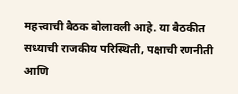महत्त्वाची बैठक बोलावली आहे. या बैठकीत सध्याची राजकीय परिस्थिती, पक्षाची रणनीती आणि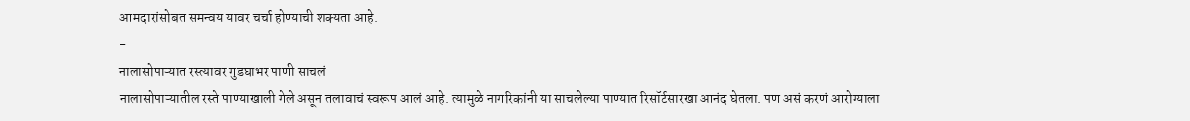आमदारांसोबत समन्वय यावर चर्चा होण्याची शक्यता आहे.
-
नालासोपाऱ्यात रस्त्यावर गुडघाभर पाणी साचलं
नालासोपाऱ्यातील रस्ते पाण्याखाली गेले असून तलावाचं स्वरूप आलं आहे. त्यामुळे नागरिकांनी या साचलेल्या पाण्यात रिसॉर्टसारखा आनंद घेतला. पण असं करणं आरोग्याला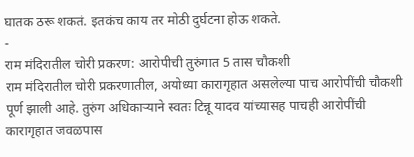घातक ठरू शकतं. इतकंच काय तर मोठी दुर्घटना होऊ शकते.
-
राम मंदिरातील चोरी प्रकरण: आरोपीची तुरुंगात 5 तास चौकशी
राम मंदिरातील चोरी प्रकरणातील, अयोध्या कारागृहात असलेल्या पाच आरोपींची चौकशी पूर्ण झाली आहे. तुरुंग अधिकाऱ्याने स्वतः टिन्नू यादव यांच्यासह पाचही आरोपींची कारागृहात जवळपास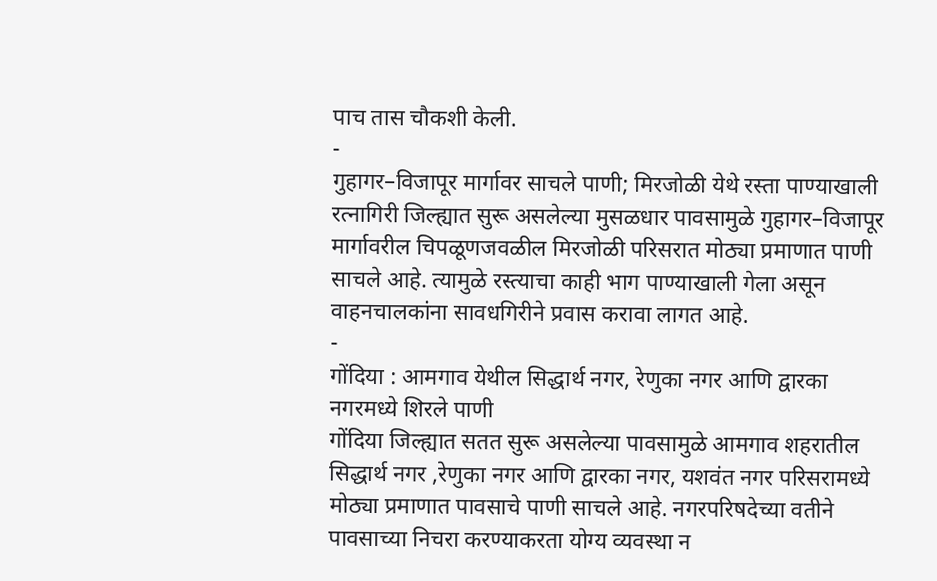पाच तास चौकशी केली.
-
गुहागर–विजापूर मार्गावर साचले पाणी; मिरजोळी येथे रस्ता पाण्याखाली
रत्नागिरी जिल्ह्यात सुरू असलेल्या मुसळधार पावसामुळे गुहागर–विजापूर मार्गावरील चिपळूणजवळील मिरजोळी परिसरात मोठ्या प्रमाणात पाणी साचले आहे. त्यामुळे रस्त्याचा काही भाग पाण्याखाली गेला असून वाहनचालकांना सावधगिरीने प्रवास करावा लागत आहे.
-
गोंदिया : आमगाव येथील सिद्धार्थ नगर, रेणुका नगर आणि द्वारका नगरमध्ये शिरले पाणी
गोंदिया जिल्ह्यात सतत सुरू असलेल्या पावसामुळे आमगाव शहरातील सिद्धार्थ नगर ,रेणुका नगर आणि द्वारका नगर, यशवंत नगर परिसरामध्ये मोठ्या प्रमाणात पावसाचे पाणी साचले आहे. नगरपरिषदेच्या वतीने पावसाच्या निचरा करण्याकरता योग्य व्यवस्था न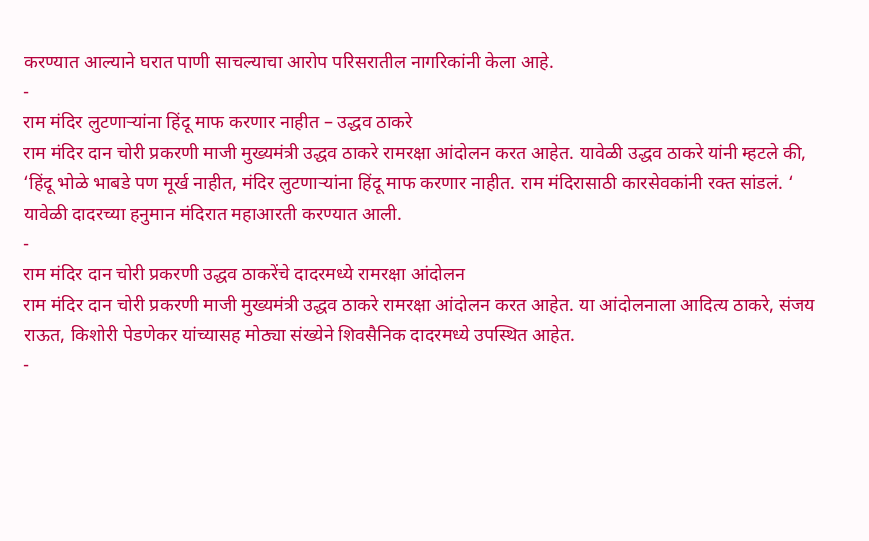करण्यात आल्याने घरात पाणी साचल्याचा आरोप परिसरातील नागरिकांनी केला आहे.
-
राम मंदिर लुटणाऱ्यांना हिंदू माफ करणार नाहीत – उद्धव ठाकरे
राम मंदिर दान चोरी प्रकरणी माजी मुख्यमंत्री उद्धव ठाकरे रामरक्षा आंदोलन करत आहेत. यावेळी उद्धव ठाकरे यांनी म्हटले की, ‘हिंदू भोळे भाबडे पण मूर्ख नाहीत, मंदिर लुटणाऱ्यांना हिंदू माफ करणार नाहीत. राम मंदिरासाठी कारसेवकांनी रक्त सांडलं. ‘ यावेळी दादरच्या हनुमान मंदिरात महाआरती करण्यात आली.
-
राम मंदिर दान चोरी प्रकरणी उद्धव ठाकरेंचे दादरमध्ये रामरक्षा आंदोलन
राम मंदिर दान चोरी प्रकरणी माजी मुख्यमंत्री उद्धव ठाकरे रामरक्षा आंदोलन करत आहेत. या आंदोलनाला आदित्य ठाकरे, संजय राऊत, किशोरी पेडणेकर यांच्यासह मोठ्या संख्येने शिवसैनिक दादरमध्ये उपस्थित आहेत.
-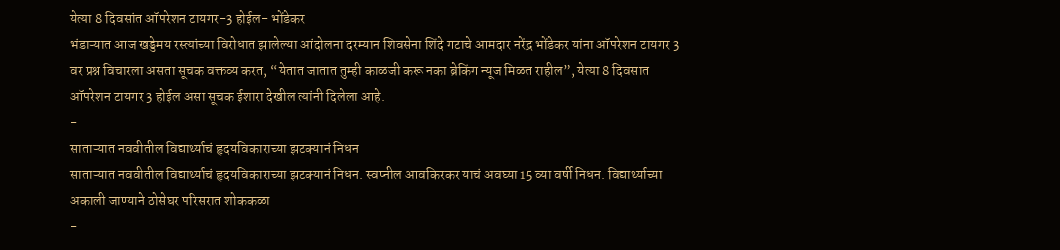येत्या 8 दिवसांत ऑपरेशन टायगर-3 होईल- भोंडेकर
भंडाऱ्यात आज खड्डेमय रस्त्यांच्या विरोधात झालेल्या आंदोलना दरम्यान शिवसेना शिंदे गटाचे आमदार नरेंद्र भोंडेकर यांना ऑपरेशन टायगर 3 वर प्रश्न विचारला असता सूचक वक्तव्य करत, “येतात जातात तुम्ही काळजी करू नका ब्रेकिंग न्यूज मिळत राहील”, येत्या 8 दिवसात ऑपरेशन टायगर 3 होईल असा सूचक ईशारा देखील त्यांनी दिलेला आहे.
-
साताऱ्यात नववीतील विद्यार्थ्याचं हृदयविकाराच्या झटक्यानं निधन
साताऱ्यात नववीतील विद्यार्थ्याचं हृदयविकाराच्या झटक्यानं निधन. स्वप्नील आवकिरकर याचं अवघ्या 15 व्या वर्षी निधन. विद्यार्थ्याच्या अकाली जाण्याने ठोसेघर परिसरात शोककळा
-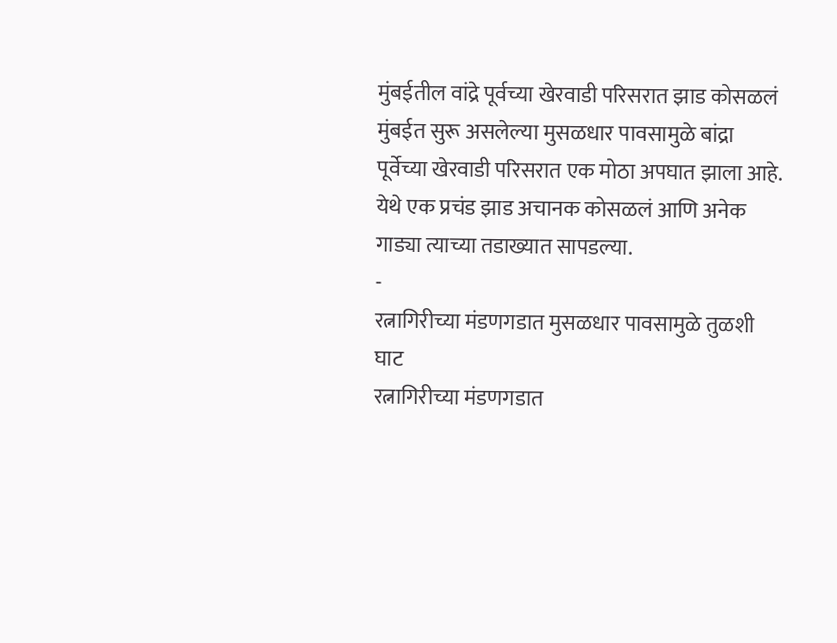मुंबईतील वांद्रे पूर्वच्या खेरवाडी परिसरात झाड कोसळलं
मुंबईत सुरू असलेल्या मुसळधार पावसामुळे बांद्रा पूर्वेच्या खेरवाडी परिसरात एक मोठा अपघात झाला आहे. येथे एक प्रचंड झाड अचानक कोसळलं आणि अनेक गाड्या त्याच्या तडाख्यात सापडल्या.
-
रत्नागिरीच्या मंडणगडात मुसळधार पावसामुळे तुळशी घाट
रत्नागिरीच्या मंडणगडात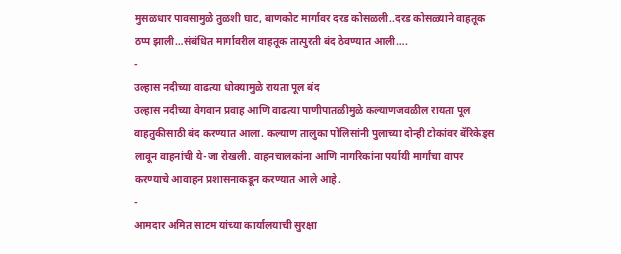मुसळधार पावसामुळे तुळशी घाट, बाणकोट मार्गावर दरड कोसळली..दरड कोसळ्याने वाहतूक ठप्प झाली…संबंधित मार्गावरील वाहतूक तात्पुरती बंद ठेवण्यात आली….
-
उल्हास नदीच्या वाढत्या धोक्यामुळे रायता पूल बंद
उल्हास नदीच्या वेगवान प्रवाह आणि वाढत्या पाणीपातळीमुळे कल्याणजवळील रायता पूल वाहतुकीसाठी बंद करण्यात आला. कल्याण तालुका पोलिसांनी पुलाच्या दोन्ही टोकांवर बॅरिकेड्स लावून वाहनांची ये-जा रोखली. वाहनचालकांना आणि नागरिकांना पर्यायी मार्गांचा वापर करण्याचे आवाहन प्रशासनाकडून करण्यात आले आहे.
-
आमदार अमित साटम यांच्या कार्यालयाची सुरक्षा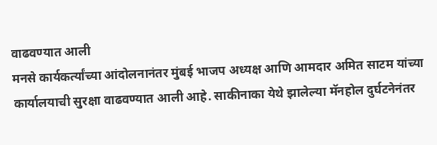वाढवण्यात आली
मनसे कार्यकर्त्यांच्या आंदोलनानंतर मुंबई भाजप अध्यक्ष आणि आमदार अमित साटम यांच्या कार्यालयाची सुरक्षा वाढवण्यात आली आहे. साकीनाका येथे झालेल्या मॅनहोल दुर्घटनेनंतर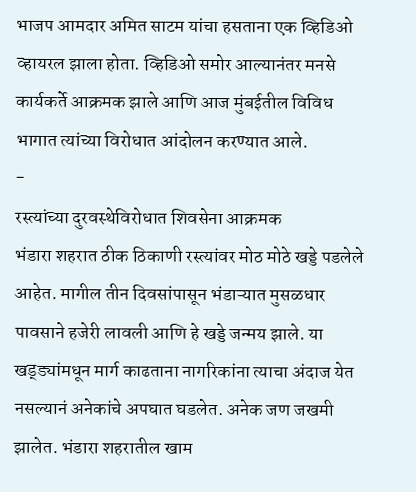भाजप आमदार अमित साटम यांचा हसताना एक व्हिडिओ व्हायरल झाला होता. व्हिडिओ समोर आल्यानंतर मनसे कार्यकर्ते आक्रमक झाले आणि आज मुंबईतील विविध भागात त्यांच्या विरोधात आंदोलन करण्यात आले.
-
रस्त्यांच्या दुरवस्थेविरोधात शिवसेना आक्रमक
भंडारा शहरात ठीक ठिकाणी रस्त्यांवर मोठ मोठे खड्डे पडलेले आहेत. मागील तीन दिवसांपासून भंडाऱ्यात मुसळधार पावसाने हजेरी लावली आणि हे खड्डे जन्मय झाले. या खड्ड्यांमधून मार्ग काढताना नागरिकांना त्याचा अंदाज येत नसल्यानं अनेकांचे अपघात घडलेत. अनेक जण जखमी झालेत. भंडारा शहरातील खाम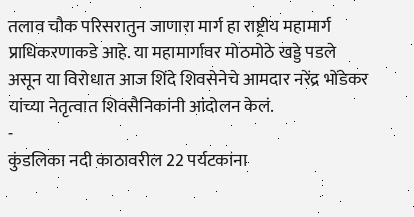तलाव चौक परिसरातुन जाणारा मार्ग हा राष्ट्रीय महामार्ग प्राधिकरणाकडे आहे. या महामार्गावर मोठमोठे खड्डे पडले असून या विरोधात आज शिंदे शिवसेनेचे आमदार नरेंद्र भोंडेकर यांच्या नेतृत्वात शिवसैनिकांनी आंदोलन केलं.
-
कुंडलिका नदी काठावरील 22 पर्यटकांना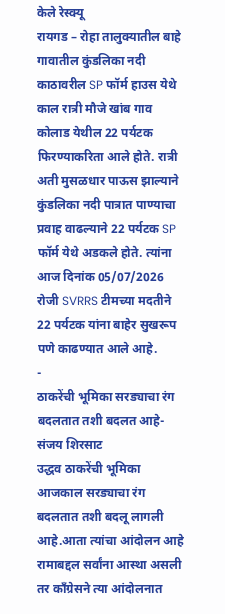केले रेस्क्यू
रायगड – रोहा तालुक्यातील बाहे गावातील कुंडलिका नदी काठावरील SP फॉर्म हाउस येथे काल रात्री मौजे खांब गाव कोलाड येथील 22 पर्यटक फिरण्याकरिता आले होते. रात्री अती मुसळधार पाऊस झाल्याने कुंडलिका नदी पात्रात पाण्याचा प्रवाह वाढल्याने 22 पर्यटक SP फॉर्म येथे अडकले होते. त्यांना आज दिनांक 05/07/2026 रोजी SVRRS टीमच्या मदतीने 22 पर्यटक यांना बाहेर सुखरूप पणे काढण्यात आले आहे.
-
ठाकरेंची भूमिका सरड्याचा रंग बदलतात तशी बदलत आहे- संजय शिरसाट
उद्धव ठाकरेंची भूमिका आजकाल सरड्याचा रंग बदलतात तशी बदलू लागली आहे.आता त्यांचा आंदोलन आहे रामाबद्दल सर्वांना आस्था असली तर काँग्रेसने त्या आंदोलनात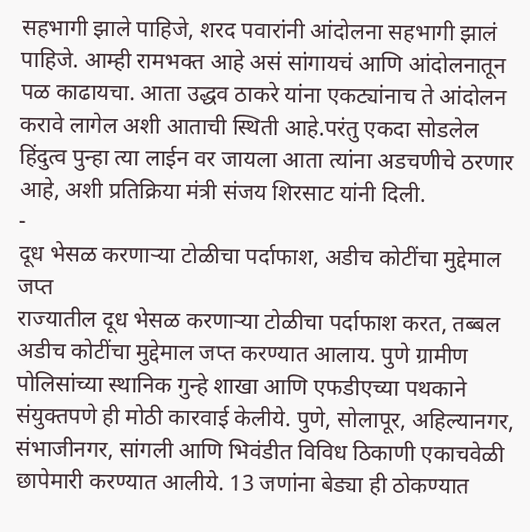सहभागी झाले पाहिजे, शरद पवारांनी आंदोलना सहभागी झालं पाहिजे. आम्ही रामभक्त आहे असं सांगायचं आणि आंदोलनातून पळ काढायचा. आता उद्धव ठाकरे यांना एकट्यांनाच ते आंदोलन करावे लागेल अशी आताची स्थिती आहे.परंतु एकदा सोडलेल हिंदुत्व पुन्हा त्या लाईन वर जायला आता त्यांना अडचणीचे ठरणार आहे, अशी प्रतिक्रिया मंत्री संजय शिरसाट यांनी दिली.
-
दूध भेसळ करणाऱ्या टोळीचा पर्दाफाश, अडीच कोटींचा मुद्देमाल जप्त
राज्यातील दूध भेसळ करणाऱ्या टोळीचा पर्दाफाश करत, तब्बल अडीच कोटींचा मुद्देमाल जप्त करण्यात आलाय. पुणे ग्रामीण पोलिसांच्या स्थानिक गुन्हे शाखा आणि एफडीएच्या पथकाने संयुक्तपणे ही मोठी कारवाई केलीये. पुणे, सोलापूर, अहिल्यानगर, संभाजीनगर, सांगली आणि भिवंडीत विविध ठिकाणी एकाचवेळी छापेमारी करण्यात आलीये. 13 जणांना बेड्या ही ठोकण्यात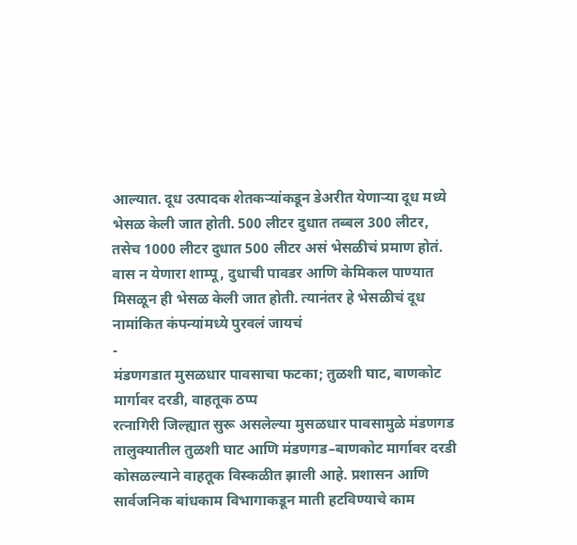आल्यात. दूध उत्पादक शेतकऱ्यांकडून डेअरीत येणाऱ्या दूध मध्ये भेसळ केली जात होती. 500 लीटर दुधात तब्बल 300 लीटर, तसेच 1000 लीटर दुधात 500 लीटर असं भेसळीचं प्रमाण होतं. वास न येणारा शाम्पू, दुधाची पावडर आणि केमिकल पाण्यात मिसळून ही भेसळ केली जात होती. त्यानंतर हे भेसळीचं दूध नामांकित कंपन्यांमध्ये पुरवलं जायचं
-
मंडणगडात मुसळधार पावसाचा फटका; तुळशी घाट, बाणकोट मार्गावर दरडी, वाहतूक ठप्प
रत्नागिरी जिल्ह्यात सुरू असलेल्या मुसळधार पावसामुळे मंडणगड तालुक्यातील तुळशी घाट आणि मंडणगड–बाणकोट मार्गावर दरडी कोसळल्याने वाहतूक विस्कळीत झाली आहे. प्रशासन आणि सार्वजनिक बांधकाम विभागाकडून माती हटविण्याचे काम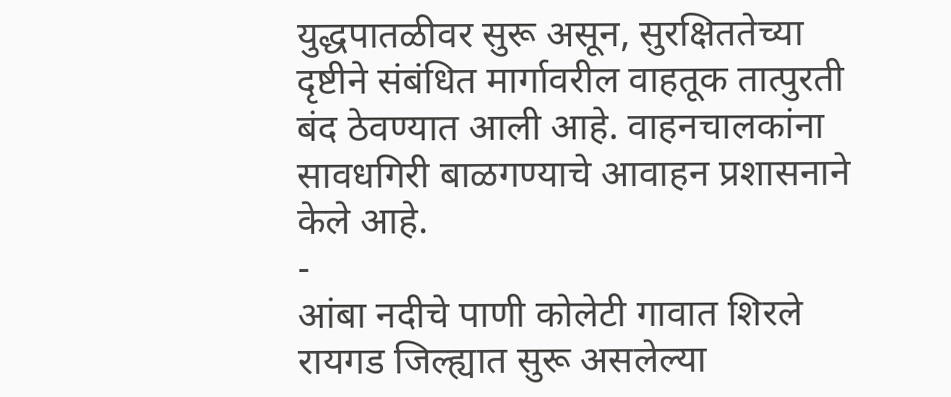युद्धपातळीवर सुरू असून, सुरक्षिततेच्या दृष्टीने संबंधित मार्गावरील वाहतूक तात्पुरती बंद ठेवण्यात आली आहे. वाहनचालकांना सावधगिरी बाळगण्याचे आवाहन प्रशासनाने केले आहे.
-
आंबा नदीचे पाणी कोलेटी गावात शिरले
रायगड जिल्ह्यात सुरू असलेल्या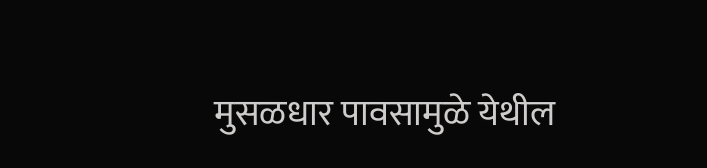मुसळधार पावसामुळे येथील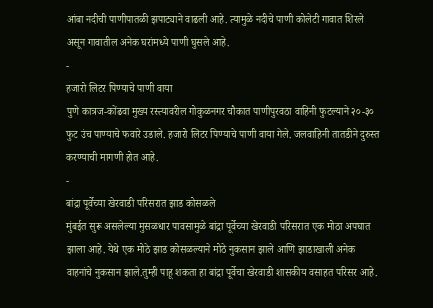आंबा नदीची पाणीपातळी झपाट्याने वाढली आहे. त्यामुळे नदीचे पाणी कोलेटी गावात शिरले असून गावातील अनेक घरांमध्ये पाणी घुसले आहे.
-
हजारो लिटर पिण्याचे पाणी वाया
पुणे कात्रज-कोंढवा मुख्य रस्त्यावरील गोकुळनगर चौकात पाणीपुरवठा वाहिनी फुटल्याने २०-३० फुट उंच पाण्याचे फवारे उडाले. हजारो लिटर पिण्याचे पाणी वाया गेले. जलवाहिनी तातडीने दुरुस्त करण्याची मागणी होत आहे.
-
बांद्रा पूर्वेच्या खेरवाडी परिसरात झाड कोसळले
मुंबईत सुरू असलेल्या मुसळधार पावसामुळे बांद्रा पूर्वेच्या खेरवाडी परिसरात एक मोठा अपघात झाला आहे. येथे एक मोठे झाड कोसळल्याने मोठे नुकसान झाले आणि झाडाखाली अनेक वाहनांचे नुकसान झाले.तुम्ही पाहू शकता हा बांद्रा पूर्वेचा खेरवाडी शासकीय वसाहत परिसर आहे.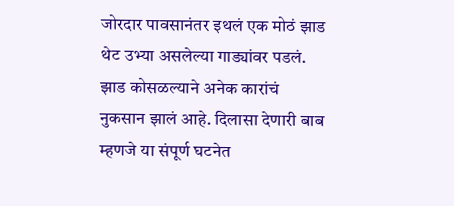जोरदार पावसानंतर इथलं एक मोठं झाड थेट उभ्या असलेल्या गाड्यांवर पडलं. झाड कोसळल्याने अनेक कारांचं नुकसान झालं आहे. दिलासा देणारी बाब म्हणजे या संपूर्ण घटनेत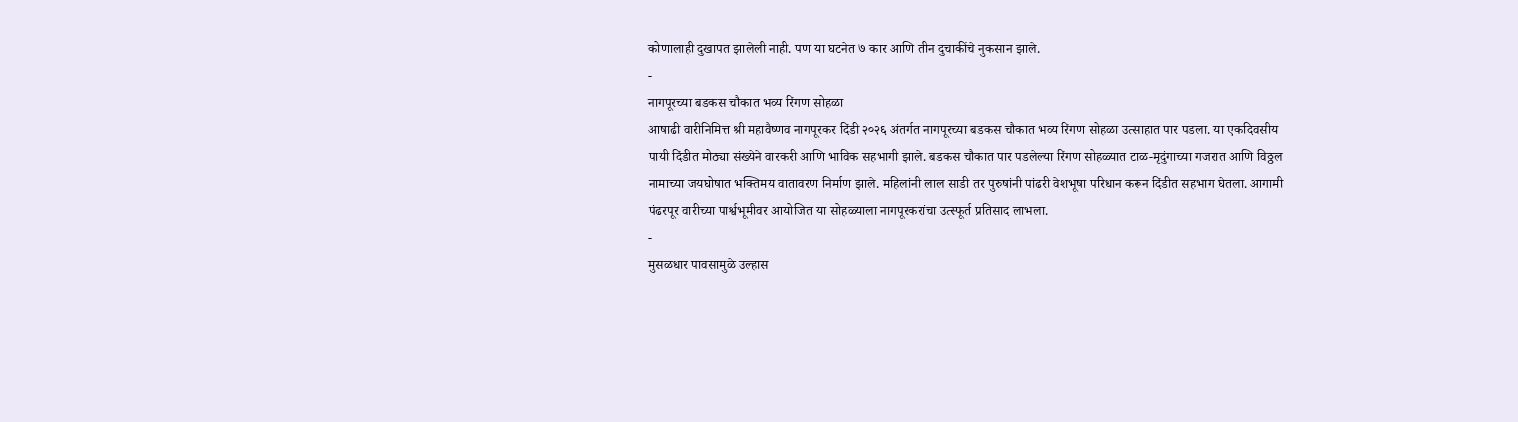कोणालाही दुखापत झालेली नाही. पण या घटनेत ७ कार आणि तीन दुचाकींचे नुकसान झाले.
-
नागपूरच्या बडकस चौकात भव्य रिंगण सोहळा
आषाढी वारीनिमित्त श्री महावैष्णव नागपूरकर दिंडी २०२६ अंतर्गत नागपूरच्या बडकस चौकात भव्य रिंगण सोहळा उत्साहात पार पडला. या एकदिवसीय पायी दिंडीत मोठ्या संख्येने वारकरी आणि भाविक सहभागी झाले. बडकस चौकात पार पडलेल्या रिंगण सोहळ्यात टाळ-मृदुंगाच्या गजरात आणि विठ्ठल नामाच्या जयघोषात भक्तिमय वातावरण निर्माण झाले. महिलांनी लाल साडी तर पुरुषांनी पांढरी वेशभूषा परिधान करून दिंडीत सहभाग घेतला. आगामी पंढरपूर वारीच्या पार्श्वभूमीवर आयोजित या सोहळ्याला नागपूरकरांचा उत्स्फूर्त प्रतिसाद लाभला.
-
मुसळधार पावसामुळे उल्हास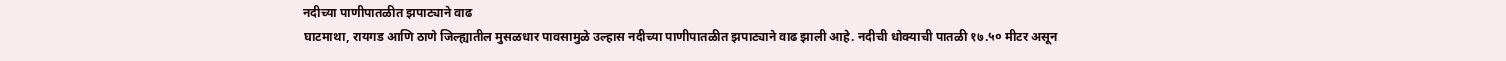नदीच्या पाणीपातळीत झपाट्याने वाढ
घाटमाथा, रायगड आणि ठाणे जिल्ह्यातील मुसळधार पावसामुळे उल्हास नदीच्या पाणीपातळीत झपाट्याने वाढ झाली आहे. नदीची धोक्याची पातळी १७.५० मीटर असून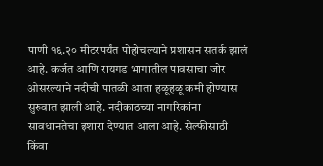पाणी १६.२० मीटरपर्यंत पोहोचल्याने प्रशासन सतर्क झालं आहे. कर्जत आणि रायगड भागातील पावसाचा जोर ओसरल्याने नदीची पातळी आता हळूहळू कमी होण्यास सुरुवात झाली आहे. नदीकाठच्या नागरिकांना सावधानतेचा इशारा देण्यात आला आहे. सेल्फीसाठी किंवा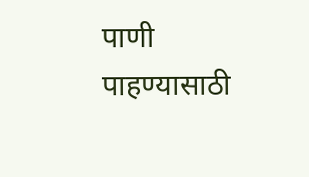पाणी पाहण्यासाठी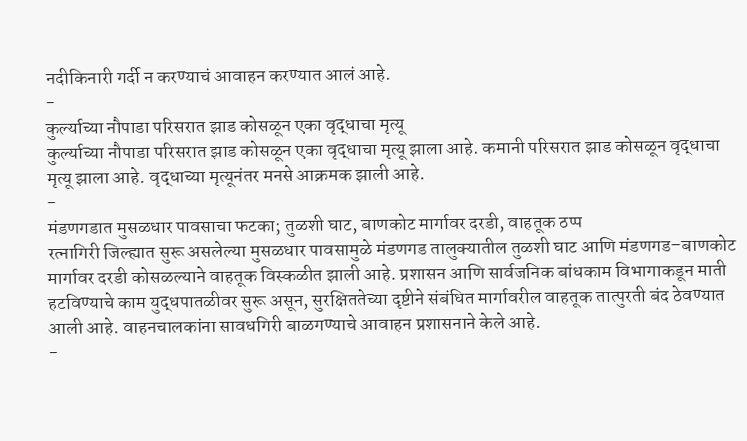नदीकिनारी गर्दी न करण्याचं आवाहन करण्यात आलं आहे.
-
कुर्ल्याच्या नौपाडा परिसरात झाड कोसळून एका वृद्धाचा मृत्यू
कुर्ल्याच्या नौपाडा परिसरात झाड कोसळून एका वृद्धाचा मृत्यू झाला आहे. कमानी परिसरात झाड कोसळून वृद्धाचा मृत्यू झाला आहे. वृद्धाच्या मृत्यूनंतर मनसे आक्रमक झाली आहे.
-
मंडणगडात मुसळधार पावसाचा फटका; तुळशी घाट, बाणकोट मार्गावर दरडी, वाहतूक ठप्प
रत्नागिरी जिल्ह्यात सुरू असलेल्या मुसळधार पावसामुळे मंडणगड तालुक्यातील तुळशी घाट आणि मंडणगड–बाणकोट मार्गावर दरडी कोसळल्याने वाहतूक विस्कळीत झाली आहे. प्रशासन आणि सार्वजनिक बांधकाम विभागाकडून माती हटविण्याचे काम युद्धपातळीवर सुरू असून, सुरक्षिततेच्या दृष्टीने संबंधित मार्गावरील वाहतूक तात्पुरती बंद ठेवण्यात आली आहे. वाहनचालकांना सावधगिरी बाळगण्याचे आवाहन प्रशासनाने केले आहे.
-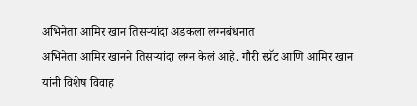अभिनेता आमिर खान तिसऱ्यांदा अडकला लग्नबंधनात
अभिनेता आमिर खानने तिसऱ्यांदा लग्न केलं आहे. गौरी स्प्रॅट आणि आमिर खान यांनी विशेष विवाह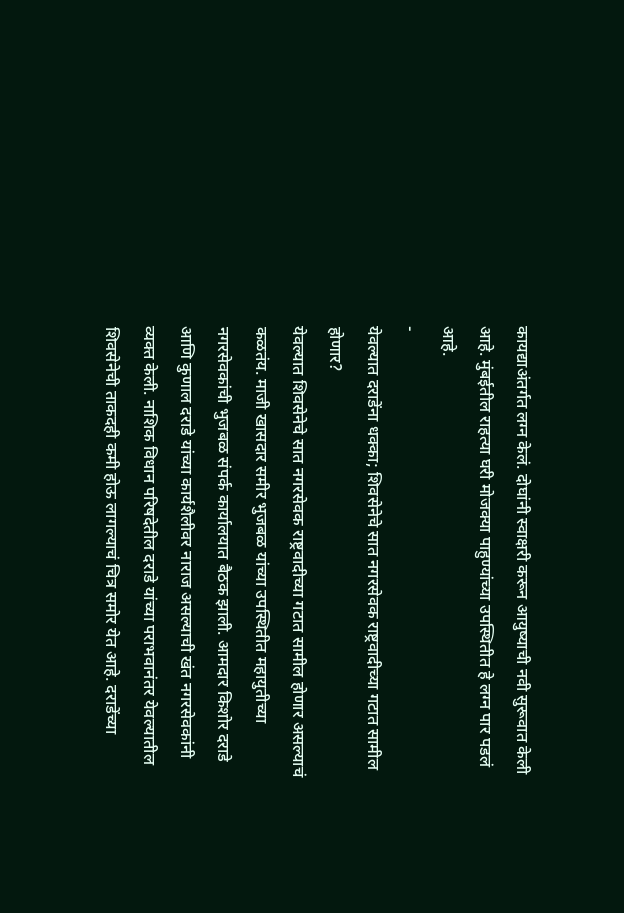कायद्याअंतर्गत लग्न केलं. दोघांनी स्वाक्षरी करून आयुष्याची नवी सुरूवात केली आहे. मुंबईतील राहत्या घरी मोजक्या पाहुण्यांच्या उपस्थितीत हे लग्न पार पडलं आहे.
-
येवल्यात दराडेंना धक्का; शिवसेनेचे सात नगरसेवक राष्ट्रवादीच्या गटात सामील होणार?
येवल्यात शिवसेनेचे सात नगरसेवक राष्ट्रवादीच्या गटात सामील होणार असल्याचं कळतंय. माजी खासदार समीर भुजबळ यांच्या उपस्थितीत महायुतीच्या नगरसेवकांची भुजबळ संपर्क कार्यालयात बैठक झाली. आमदार किशोर दराडे आणि कुणाल दराडे यांच्या कार्यशैलीवर नाराज असल्याची खंत नगरसेवकांनी व्यक्त केली. नाशिक विधान परिषदेतील दराडे यांच्या पराभवानंतर येवल्यातील शिवसेनेची ताकदही कमी होऊ लागल्याचं चित्र समोर येत आहे. दराडेंच्या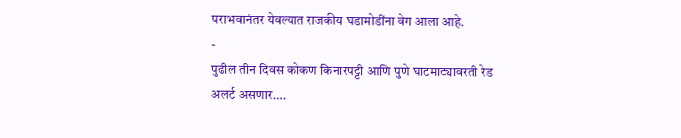पराभवानंतर येवल्यात राजकीय घडामोडींना वेग आला आहे.
-
पुढील तीन दिवस कोकण किनारपट्टी आणि पुणे घाटमाट्यावरती रेड अलर्ट असणार….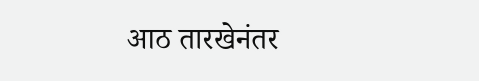आठ तारखेनंतर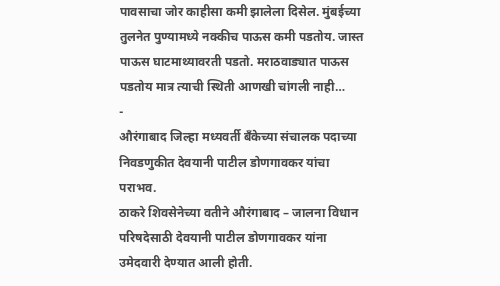पावसाचा जोर काहीसा कमी झालेला दिसेल. मुंबईच्या तुलनेत पुण्यामध्ये नक्कीच पाऊस कमी पडतोय. जास्त पाऊस घाटमाथ्यावरती पडतो. मराठवाड्यात पाऊस पडतोय मात्र त्याची स्थिती आणखी चांगली नाही…
-
औरंगाबाद जिल्हा मध्यवर्ती बँकेच्या संचालक पदाच्या निवडणुकीत देवयानी पाटील डोणगावकर यांचा पराभव.
ठाकरे शिवसेनेच्या वतीने औरंगाबाद – जालना विधान परिषदेसाठी देवयानी पाटील डोणगावकर यांना उमेदवारी देण्यात आली होती.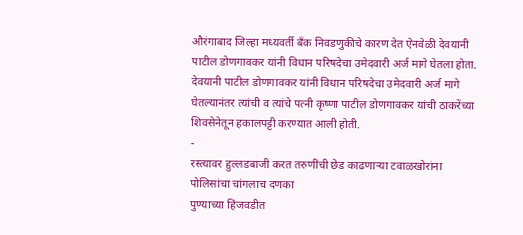औरंगाबाद जिल्हा मध्यवर्ती बँक निवडणुकीचे कारण देत ऐनवेळी देवयानी पाटील डोणगावकर यांनी विधान परिषदेचा उमेदवारी अर्ज मागे घेतला होता. देवयानी पाटील डोणगावकर यांनी विधान परिषदेचा उमेदवारी अर्ज मागे घेतल्यानंतर त्यांची व त्यांचे पत्नी कृष्णा पाटील डोणगावकर यांची ठाकरेंच्या शिवसेनेतून हकालपट्टी करण्यात आली होती.
-
रस्त्यावर हुल्लडबाजी करत तरुणींची छेड काढणाऱ्या टवाळखोरांना पोलिसांचा चांगलाच दणका
पुण्याच्या हिंजवडीत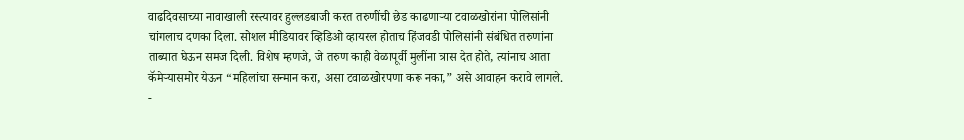वाढदिवसाच्या नावाखाली रस्त्यावर हुल्लडबाजी करत तरुणींची छेड काढणाऱ्या टवाळखोरांना पोलिसांनी चांगलाच दणका दिला. सोशल मीडियावर व्हिडिओ व्हायरल होताच हिंजवडी पोलिसांनी संबंधित तरुणांना ताब्यात घेऊन समज दिली. विशेष म्हणजे, जे तरुण काही वेळापूर्वी मुलींना त्रास देत होते, त्यांनाच आता कॅमेऱ्यासमोर येऊन “महिलांचा सन्मान करा, असा टवाळखोरपणा करू नका,” असे आवाहन करावे लागले.
-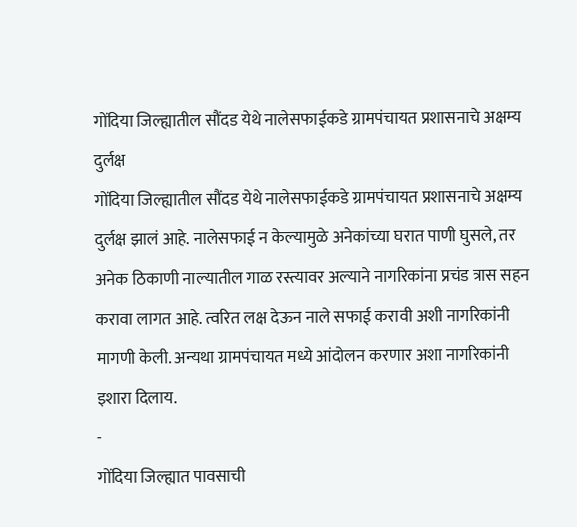गोंदिया जिल्ह्यातील सौंदड येथे नालेसफाईकडे ग्रामपंचायत प्रशासनाचे अक्षम्य दुर्लक्ष
गोंदिया जिल्ह्यातील सौंदड येथे नालेसफाईकडे ग्रामपंचायत प्रशासनाचे अक्षम्य दुर्लक्ष झालं आहे. नालेसफाई न केल्यामुळे अनेकांच्या घरात पाणी घुसले, तर अनेक ठिकाणी नाल्यातील गाळ रस्त्यावर अल्याने नागरिकांना प्रचंड त्रास सहन करावा लागत आहे. त्वरित लक्ष देऊन नाले सफाई करावी अशी नागरिकांनी मागणी केली. अन्यथा ग्रामपंचायत मध्ये आंदोलन करणार अशा नागरिकांनी इशारा दिलाय.
-
गोंदिया जिल्ह्यात पावसाची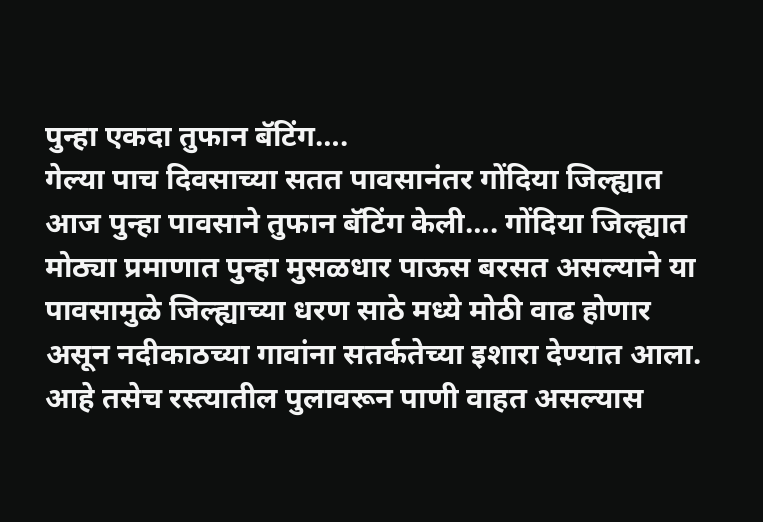पुन्हा एकदा तुफान बॅटिंग….
गेल्या पाच दिवसाच्या सतत पावसानंतर गोंदिया जिल्ह्यात आज पुन्हा पावसाने तुफान बॅटिंग केली…. गोंदिया जिल्ह्यात मोठ्या प्रमाणात पुन्हा मुसळधार पाऊस बरसत असल्याने या पावसामुळे जिल्ह्याच्या धरण साठे मध्ये मोठी वाढ होणार असून नदीकाठच्या गावांना सतर्कतेच्या इशारा देण्यात आला. आहे तसेच रस्त्यातील पुलावरून पाणी वाहत असल्यास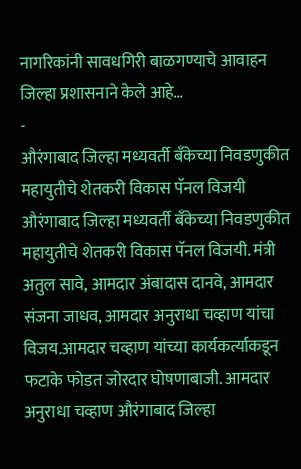नागरिकांनी सावधगिरी बाळगण्याचे आवाहन जिल्हा प्रशासनाने केले आहे…
-
औरंगाबाद जिल्हा मध्यवर्ती बँकेच्या निवडणुकीत महायुतीचे शेतकरी विकास पॅनल विजयी
औरंगाबाद जिल्हा मध्यवर्ती बँकेच्या निवडणुकीत महायुतीचे शेतकरी विकास पॅनल विजयी. मंत्री अतुल सावे, आमदार अंबादास दानवे, आमदार संजना जाधव, आमदार अनुराधा चव्हाण यांचा विजय.आमदार चव्हाण यांच्या कार्यकर्त्याकडून फटाके फोडत जोरदार घोषणाबाजी. आमदार अनुराधा चव्हाण औरंगाबाद जिल्हा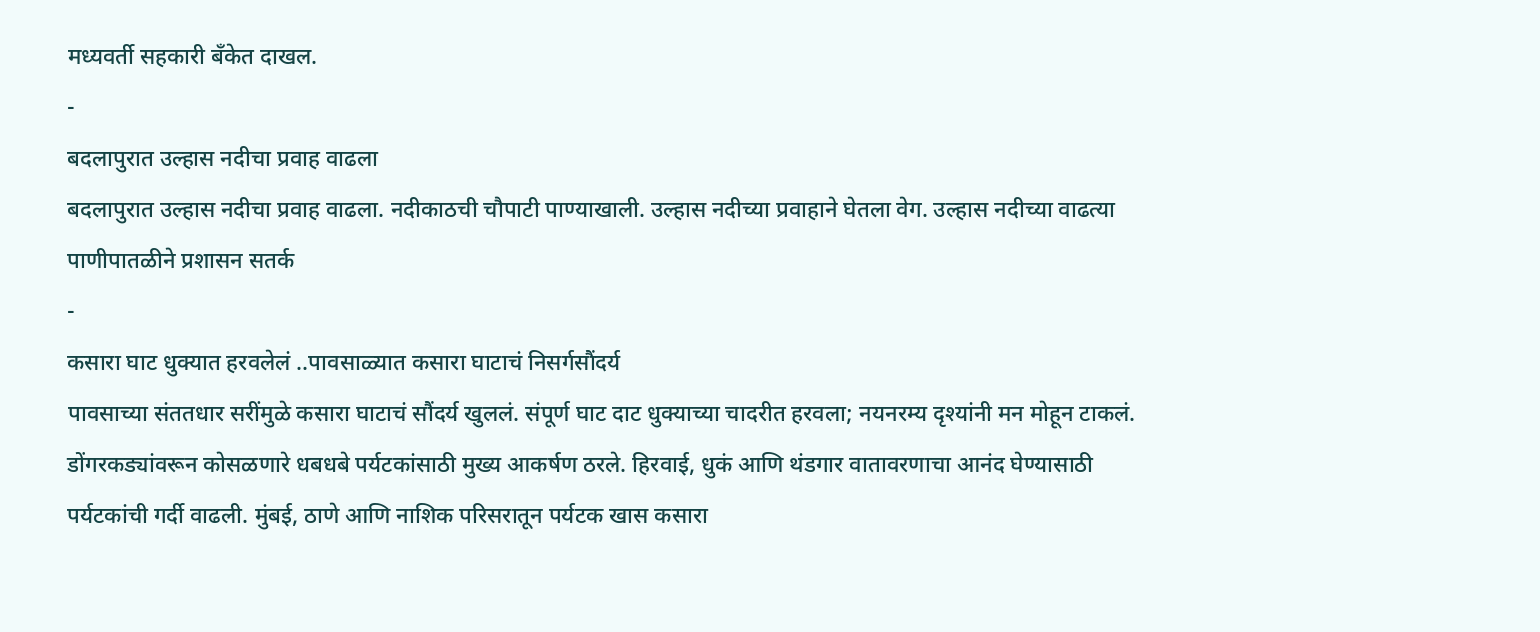मध्यवर्ती सहकारी बँकेत दाखल.
-
बदलापुरात उल्हास नदीचा प्रवाह वाढला
बदलापुरात उल्हास नदीचा प्रवाह वाढला. नदीकाठची चौपाटी पाण्याखाली. उल्हास नदीच्या प्रवाहाने घेतला वेग. उल्हास नदीच्या वाढत्या पाणीपातळीने प्रशासन सतर्क
-
कसारा घाट धुक्यात हरवलेलं ..पावसाळ्यात कसारा घाटाचं निसर्गसौंदर्य
पावसाच्या संततधार सरींमुळे कसारा घाटाचं सौंदर्य खुललं. संपूर्ण घाट दाट धुक्याच्या चादरीत हरवला; नयनरम्य दृश्यांनी मन मोहून टाकलं. डोंगरकड्यांवरून कोसळणारे धबधबे पर्यटकांसाठी मुख्य आकर्षण ठरले. हिरवाई, धुकं आणि थंडगार वातावरणाचा आनंद घेण्यासाठी पर्यटकांची गर्दी वाढली. मुंबई, ठाणे आणि नाशिक परिसरातून पर्यटक खास कसारा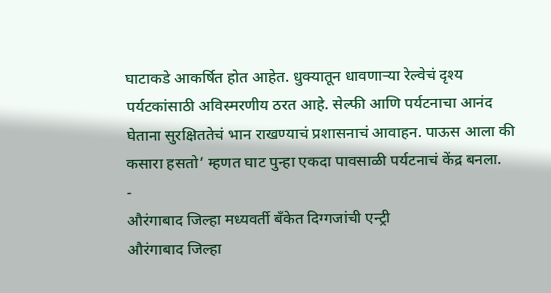घाटाकडे आकर्षित होत आहेत. धुक्यातून धावणाऱ्या रेल्वेचं दृश्य पर्यटकांसाठी अविस्मरणीय ठरत आहे. सेल्फी आणि पर्यटनाचा आनंद घेताना सुरक्षिततेचं भान राखण्याचं प्रशासनाचं आवाहन. पाऊस आला की कसारा हसतो’ म्हणत घाट पुन्हा एकदा पावसाळी पर्यटनाचं केंद्र बनला.
-
औरंगाबाद जिल्हा मध्यवर्ती बँकेत दिग्गजांची एन्ट्री
औरंगाबाद जिल्हा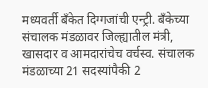मध्यवर्ती बँकेत दिग्गजांची एन्ट्री. बँकेच्या संचालक मंडळावर जिल्ह्यातील मंत्री, खासदार व आमदारांचेच वर्चस्व. संचालक मंडळाच्या 21 सदस्यांपैकी 2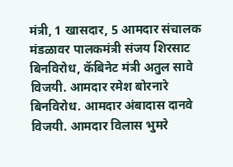मंत्री, 1 खासदार, 5 आमदार संचालक मंडळावर पालकमंत्री संजय शिरसाट बिनविरोध, कॅबिनेट मंत्री अतुल सावे विजयी. आमदार रमेश बोरनारे बिनविरोध. आमदार अंबादास दानवे विजयी. आमदार विलास भुमरे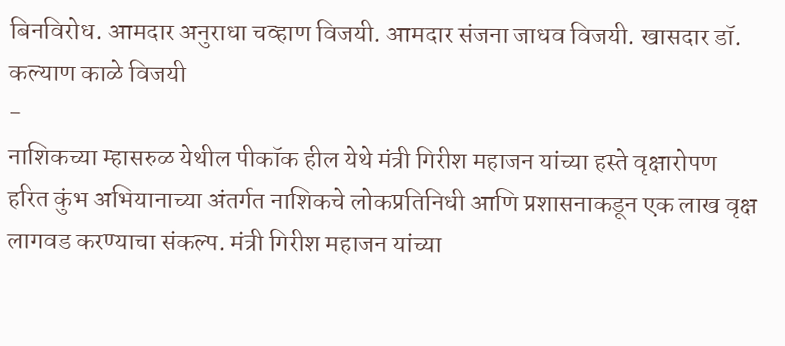बिनविरोध. आमदार अनुराधा चव्हाण विजयी. आमदार संजना जाधव विजयी. खासदार डॉ. कल्याण काळे विजयी
-
नाशिकच्या म्हासरुळ येथील पीकॉक हील येथे मंत्री गिरीश महाजन यांच्या हस्ते वृक्षारोपण
हरित कुंभ अभियानाच्या अंतर्गत नाशिकचे लोकप्रतिनिधी आणि प्रशासनाकडून एक लाख वृक्ष लागवड करण्याचा संकल्प. मंत्री गिरीश महाजन यांच्या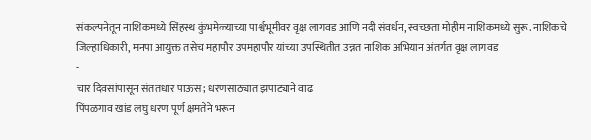संकल्पनेतून नाशिकमध्ये सिंहस्थ कुंभमेळ्याच्या पार्श्वभूमीवर वृक्ष लागवड आणि नदी संवर्धन, स्वच्छता मोहीम नाशिकमध्ये सुरू. नाशिकचे जिल्हाधिकारी, मनपा आयुक्त तसेच महापौर उपमहापौर यांच्या उपस्थितीत उन्नत नाशिक अभियान अंतर्गत वृक्ष लागवड
-
चार दिवसांपासून संततधार पाऊस; धरणसाठ्यात झपाट्याने वाढ
पिंपळगाव खांड लघु धरण पूर्ण क्षमतेने भरून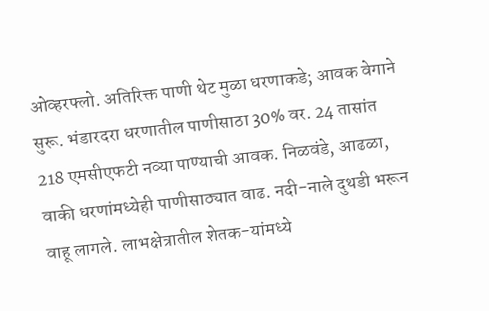ओव्हरफ्लो. अतिरिक्त पाणी थेट मुळा धरणाकडे; आवक वेगाने सुरू. भंडारदरा धरणातील पाणीसाठा 30% वर. 24 तासांत 218 एमसीएफटी नव्या पाण्याची आवक. निळवंडे, आढळा, वाकी धरणांमध्येही पाणीसाठ्यात वाढ. नदी-नाले दुथडी भरून वाहू लागले. लाभक्षेत्रातील शेतक-यांमध्ये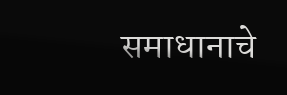समाधानाचे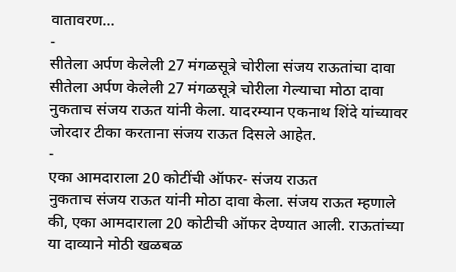वातावरण…
-
सीतेला अर्पण केलेली 27 मंगळसूत्रे चोरीला संजय राऊतांचा दावा
सीतेला अर्पण केलेली 27 मंगळसूत्रे चोरीला गेल्याचा मोठा दावा नुकताच संजय राऊत यांनी केला. यादरम्यान एकनाथ शिंदे यांच्यावर जोरदार टीका करताना संजय राऊत दिसले आहेत.
-
एका आमदाराला 20 कोटींची ऑफर- संजय राऊत
नुकताच संजय राऊत यांनी मोठा दावा केला. संजय राऊत म्हणाले की, एका आमदाराला 20 कोटीची ऑफर देण्यात आली. राऊतांच्या या दाव्याने मोठी खळबळ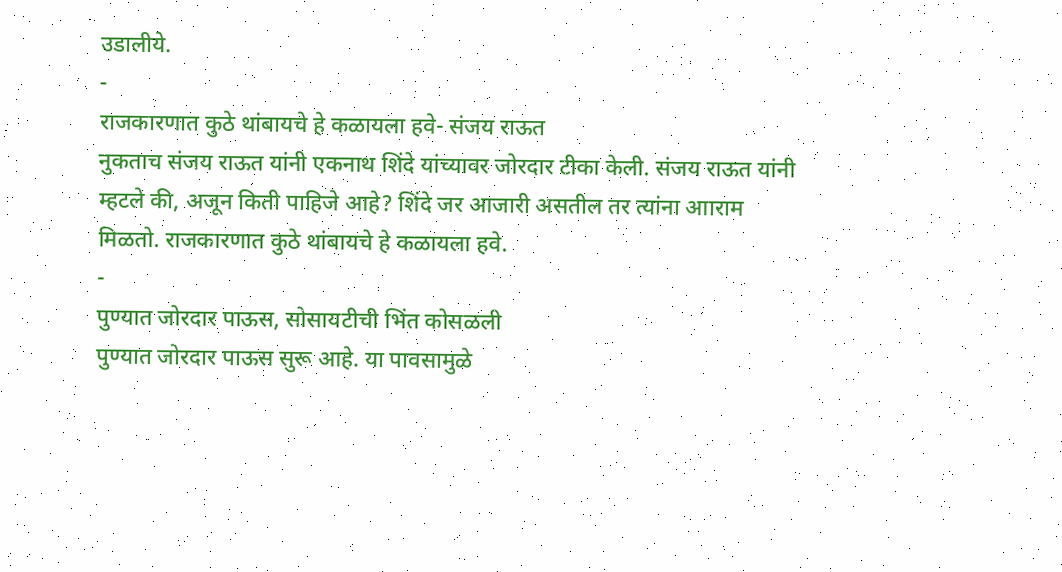उडालीये.
-
राजकारणात कुठे थांबायचे हे कळायला हवे- संजय राऊत
नुकताच संजय राऊत यांनी एकनाथ शिंदे यांच्यावर जोरदार टीका केली. संजय राऊत यांनी म्हटले की, अजून किती पाहिजे आहे? शिंदे जर आजारी असतील तर त्यांना आाराम मिळतो. राजकारणात कुठे थांबायचे हे कळायला हवे.
-
पुण्यात जोरदार पाऊस, सोसायटीची भिंत कोसळली
पुण्यात जोरदार पाऊस सुरू आहे. या पावसामुळे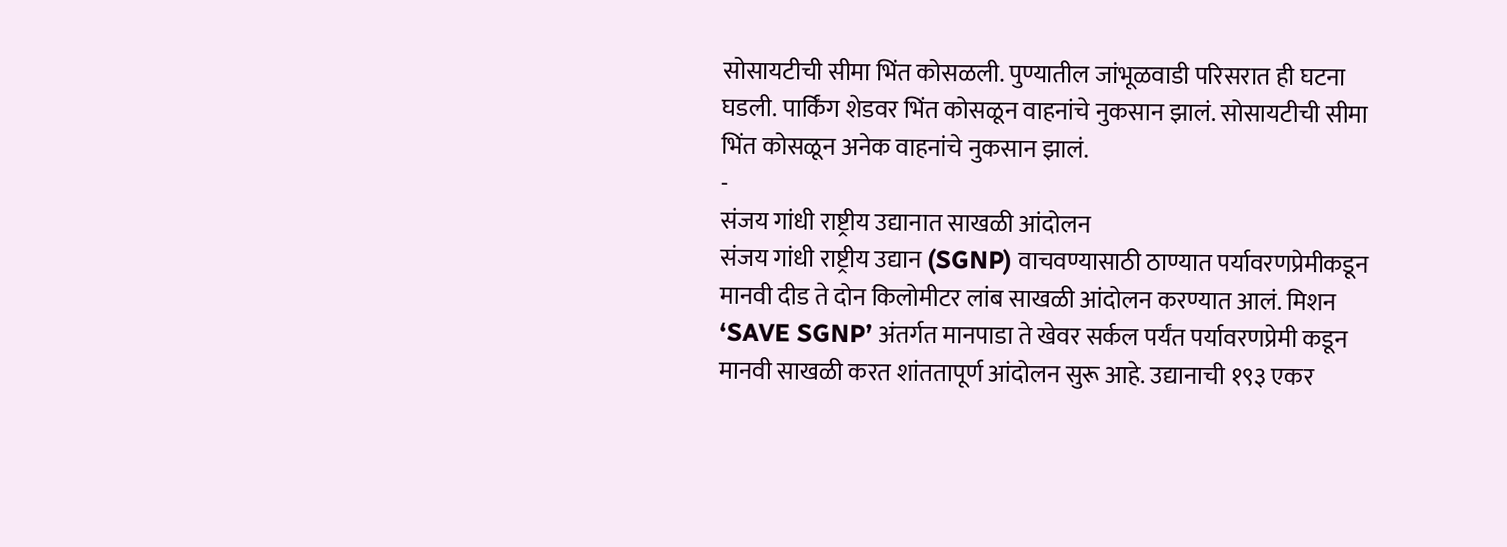सोसायटीची सीमा भिंत कोसळली. पुण्यातील जांभूळवाडी परिसरात ही घटना घडली. पार्किंग शेडवर भिंत कोसळून वाहनांचे नुकसान झालं. सोसायटीची सीमा भिंत कोसळून अनेक वाहनांचे नुकसान झालं.
-
संजय गांधी राष्ट्रीय उद्यानात साखळी आंदोलन
संजय गांधी राष्ट्रीय उद्यान (SGNP) वाचवण्यासाठी ठाण्यात पर्यावरणप्रेमीकडून मानवी दीड ते दोन किलोमीटर लांब साखळी आंदोलन करण्यात आलं. मिशन ‘SAVE SGNP’ अंतर्गत मानपाडा ते खेवर सर्कल पर्यंत पर्यावरणप्रेमी कडून मानवी साखळी करत शांततापूर्ण आंदोलन सुरू आहे. उद्यानाची १९३ एकर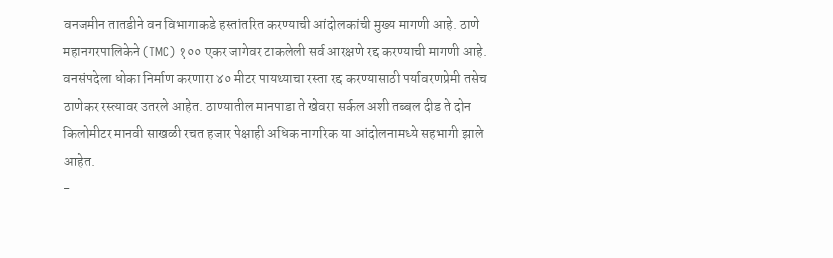वनजमीन तातडीने वन विभागाकडे हस्तांतरित करण्याची आंदोलकांची मुख्य मागणी आहे. ठाणे महानगरपालिकेने (TMC) १०० एकर जागेवर टाकलेली सर्व आरक्षणे रद्द करण्याची मागणी आहे. वनसंपदेला धोका निर्माण करणारा ४० मीटर पायथ्याचा रस्ता रद्द करण्यासाठी पर्यावरणप्रेमी तसेच ठाणेकर रस्त्यावर उतरले आहेत. ठाण्यातील मानपाडा ते खेवरा सर्कल अशी तब्बल दीड ते दोन किलोमीटर मानवी साखळी रचत हजार पेक्षाही अधिक नागरिक या आंदोलनामध्ये सहभागी झाले आहेत.
-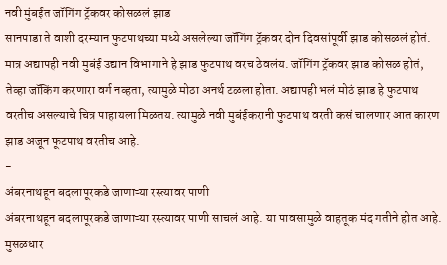नवी मुंबईत जॉगिंग ट्रॅकवर कोसळलं झाड
सानपाडा ते वाशी दरम्यान फुटपाथच्या मध्ये असलेल्या जॉगिंग ट्रॅकवर दोन दिवसांपूर्वी झाड कोसळलं होतं. मात्र अद्यापही नवी मुबंई उद्यान विभागाने हे झाड फुटपाथ वरच ठेवलंय. जॉगिंग ट्रॅकवर झाड कोसळ होतं, तेव्हा जॉकिंग करणारा वर्ग नव्हता, त्यामुळे मोठा अनर्थ टळला होता. अद्यापही भलं मोठं झाड हे फुटपाथ वरतीच असल्याचे चित्र पाहायला मिळतय. त्यामुळे नवी मुबंईकरानी फुटपाथ वरती कसं चालणार आत कारण झाड अजून फूटपाथ वरतीच आहे.
-
अंबरनाथहून बदलापूरकडे जाणाऱ्या रस्त्यावर पाणी
अंबरनाथहून बदलापूरकडे जाणाऱ्या रस्त्यावर पाणी साचलं आहे. या पावसामुळे वाहतूक मंद गतीने होत आहे. मुसळधार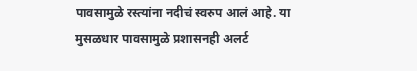पावसामुळे रस्त्यांना नदीचं स्वरुप आलं आहे. या मुसळधार पावसामुळे प्रशासनही अलर्ट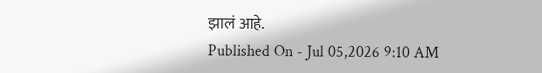झालं आहे.
Published On - Jul 05,2026 9:10 AM